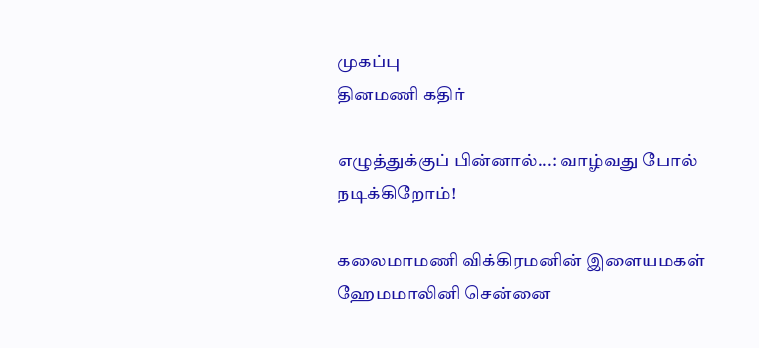முகப்பு
தினமணி கதிர்

எழுத்துக்குப் பின்னால்...: வாழ்வது போல் நடிக்கிறோம்!

கலைமாமணி விக்கிரமனின் இளையமகள்  ஹேமமாலினி சென்னை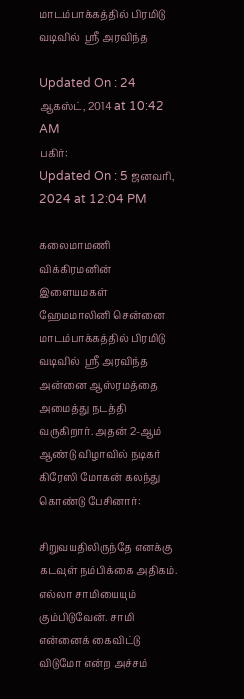மாடம்பாக்கத்தில் பிரமிடு வடிவில்  ஸ்ரீ அரவிந்த

Updated On : 24 ஆகஸ்ட், 2014 at 10:42 AM
பகிர்:
Updated On : 5 ஜனவரி, 2024 at 12:04 PM

கலைமாமணி விக்கிரமனின் இளையமகள்  ஹேமமாலினி சென்னை மாடம்பாக்கத்தில் பிரமிடு வடிவில்  ஸ்ரீ அரவிந்த அன்னை ஆஸ்ரமத்தை அமைத்து நடத்தி வருகிறார். அதன் 2-ஆம் ஆண்டு விழாவில் நடிகர் கிரேஸி மோகன் கலந்து கொண்டு பேசினார்:

சிறுவயதிலிருந்தே எனக்கு கடவுள் நம்பிக்கை அதிகம். எல்லா சாமியையும் கும்பிடுவேன். சாமி என்னைக் கைவிட்டு விடுமோ என்ற அச்சம்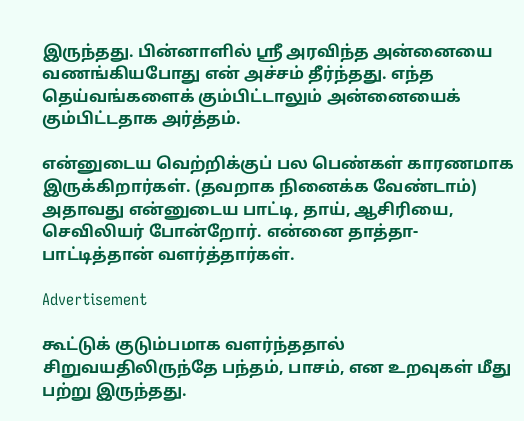இருந்தது. பின்னாளில் ஸ்ரீ அரவிந்த அன்னையை வணங்கியபோது என் அச்சம் தீர்ந்தது. எந்த தெய்வங்களைக் கும்பிட்டாலும் அன்னையைக் கும்பிட்டதாக அர்த்தம்.

என்னுடைய வெற்றிக்குப் பல பெண்கள் காரணமாக இருக்கிறார்கள். (தவறாக நினைக்க வேண்டாம்) அதாவது என்னுடைய பாட்டி, தாய், ஆசிரியை, செவிலியர் போன்றோர். என்னை தாத்தா-பாட்டித்தான் வளர்த்தார்கள்.

Advertisement

கூட்டுக் குடும்பமாக வளர்ந்ததால் சிறுவயதிலிருந்தே பந்தம், பாசம், என உறவுகள் மீது பற்று இருந்தது.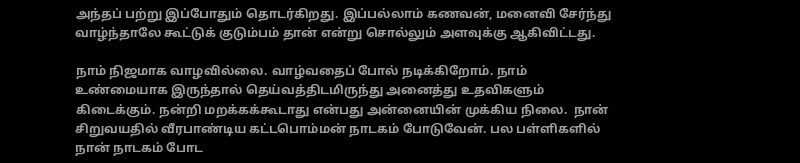அந்தப் பற்று இப்போதும் தொடர்கிறது. இப்பல்லாம் கணவன், மனைவி சேர்ந்து வாழ்ந்தாலே கூட்டுக் குடும்பம் தான் என்று சொல்லும் அளவுக்கு ஆகிவிட்டது.

நாம் நிஜமாக வாழவில்லை. வாழ்வதைப் போல் நடிக்கிறோம். நாம் உண்மையாக இருந்தால் தெய்வத்திடமிருந்து அனைத்து உதவிகளும் கிடைக்கும். நன்றி மறக்கக்கூடாது என்பது அன்னையின் முக்கிய நிலை.  நான் சிறுவயதில் வீரபாண்டிய கட்டபொம்மன் நாடகம் போடுவேன். பல பள்ளிகளில் நான் நாடகம் போட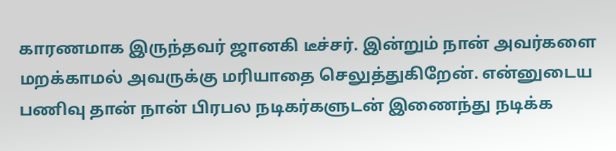காரணமாக இருந்தவர் ஜானகி டீச்சர். இன்றும் நான் அவர்களை மறக்காமல் அவருக்கு மரியாதை செலுத்துகிறேன். என்னுடைய பணிவு தான் நான் பிரபல நடிகர்களுடன் இணைந்து நடிக்க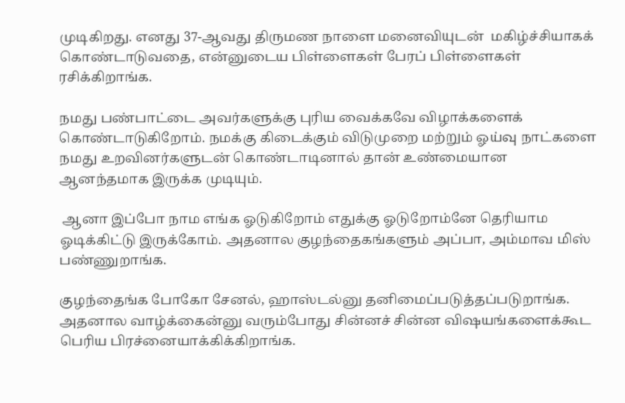முடிகிறது. எனது 37-ஆவது திருமண நாளை மனைவியுடன்  மகிழ்ச்சியாகக் கொண்டாடுவதை, என்னுடைய பிள்ளைகள் பேரப் பிள்ளைகள் ரசிக்கிறாங்க.

நமது பண்பாட்டை அவர்களுக்கு புரிய வைக்கவே விழாக்களைக் கொண்டாடுகிறோம். நமக்கு கிடைக்கும் விடுமுறை மற்றும் ஓய்வு நாட்களை நமது உறவினர்களுடன் கொண்டாடினால் தான் உண்மையான ஆனந்தமாக இருக்க முடியும்.

 ஆனா இப்போ நாம எங்க ஓடுகிறோம் எதுக்கு ஓடுறோம்னே தெரியாம ஓடிக்கிட்டு இருக்கோம். அதனால குழந்தைகங்களும் அப்பா, அம்மாவ மிஸ் பண்ணுறாங்க.

குழந்தைங்க போகோ சேனல், ஹாஸ்டல்னு தனிமைப்படுத்தப்படுறாங்க. அதனால வாழ்க்கைன்னு வரும்போது சின்னச் சின்ன விஷயங்களைக்கூட பெரிய பிரச்னையாக்கிக்கிறாங்க.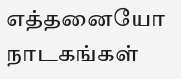எத்தனையோ நாடகங்கள்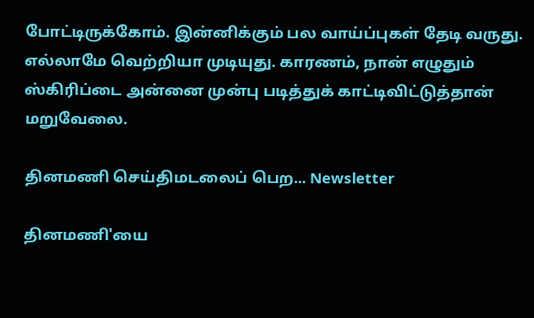போட்டிருக்கோம். இன்னிக்கும் பல வாய்ப்புகள் தேடி வருது. எல்லாமே வெற்றியா முடியுது. காரணம், நான் எழுதும் ஸ்கிரிப்டை அன்னை முன்பு படித்துக் காட்டிவிட்டுத்தான் மறுவேலை.

தினமணி செய்திமடலைப் பெற... Newsletter

தினமணி'யை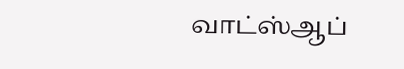வாட்ஸ்ஆப்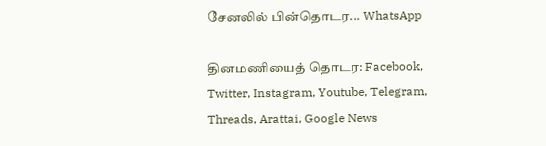சேனலில் பின்தொடர... WhatsApp

தினமணியைத் தொடர: Facebook, Twitter, Instagram, Youtube, Telegram, Threads, Arattai, Google News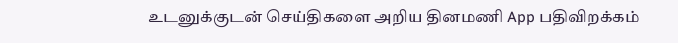உடனுக்குடன் செய்திகளை அறிய தினமணி App பதிவிறக்கம்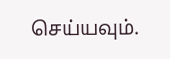செய்யவும்.